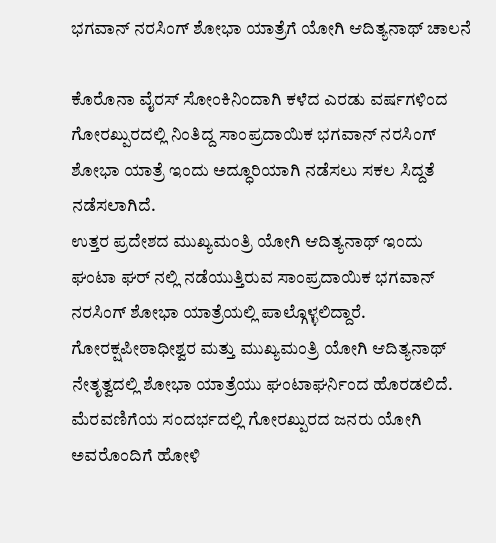ಭಗವಾನ್ ನರಸಿಂಗ್ ಶೋಭಾ ಯಾತ್ರೆಗೆ ಯೋಗಿ ಆದಿತ್ಯನಾಥ್ ಚಾಲನೆ

ಕೊರೊನಾ ವೈರಸ್ ಸೋಂಕಿನಿಂದಾಗಿ ಕಳೆದ ಎರಡು ವರ್ಷಗಳಿಂದ ಗೋರಖ್ಪುರದಲ್ಲಿ ನಿಂತಿದ್ದ ಸಾಂಪ್ರದಾಯಿಕ ಭಗವಾನ್ ನರಸಿಂಗ್ ಶೋಭಾ ಯಾತ್ರೆ ಇಂದು ಅದ್ಧೂರಿಯಾಗಿ ನಡೆಸಲು ಸಕಲ ಸಿದ್ದತೆ ನಡೆಸಲಾಗಿದೆ.
ಉತ್ತರ ಪ್ರದೇಶದ ಮುಖ್ಯಮಂತ್ರಿ ಯೋಗಿ ಆದಿತ್ಯನಾಥ್ ಇಂದು ಘಂಟಾ ಘರ್ ನಲ್ಲಿ ನಡೆಯುತ್ತಿರುವ ಸಾಂಪ್ರದಾಯಿಕ ಭಗವಾನ್ ನರಸಿಂಗ್ ಶೋಭಾ ಯಾತ್ರೆಯಲ್ಲಿ ಪಾಲ್ಗೊಳ್ಳಲಿದ್ದಾರೆ. ಗೋರಕ್ಷಪೀಠಾಧೀಶ್ವರ ಮತ್ತು ಮುಖ್ಯಮಂತ್ರಿ ಯೋಗಿ ಆದಿತ್ಯನಾಥ್ ನೇತೃತ್ವದಲ್ಲಿ ಶೋಭಾ ಯಾತ್ರೆಯು ಘಂಟಾಘರ್ನಿಂದ ಹೊರಡಲಿದೆ.
ಮೆರವಣಿಗೆಯ ಸಂದರ್ಭದಲ್ಲಿ ಗೋರಖ್ಪುರದ ಜನರು ಯೋಗಿ ಅವರೊಂದಿಗೆ ಹೋಳಿ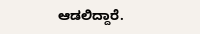ಆಡಲಿದ್ದಾರೆ.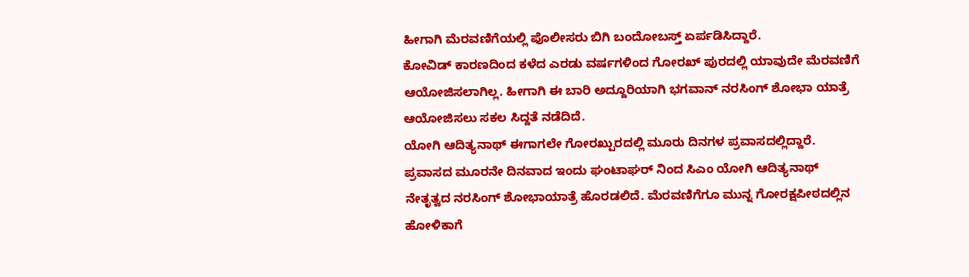ಹೀಗಾಗಿ ಮೆರವಣಿಗೆಯಲ್ಲಿ ಪೊಲೀಸರು ಬಿಗಿ ಬಂದೋಬಸ್ತ್ ಏರ್ಪಡಿಸಿದ್ದಾರೆ.
ಕೋವಿಡ್ ಕಾರಣದಿಂದ ಕಳೆದ ಎರಡು ವರ್ಷಗಳಿಂದ ಗೋರಖ್ ಪುರದಲ್ಲಿ ಯಾವುದೇ ಮೆರವಣಿಗೆ ಆಯೋಜಿಸಲಾಗಿಲ್ಲ. ಹೀಗಾಗಿ ಈ ಬಾರಿ ಅದ್ದೂರಿಯಾಗಿ ಭಗವಾನ್ ನರಸಿಂಗ್ ಶೋಭಾ ಯಾತ್ರೆ ಆಯೋಜಿಸಲು ಸಕಲ ಸಿದ್ದತೆ ನಡೆದಿದೆ.
ಯೋಗಿ ಆದಿತ್ಯನಾಥ್ ಈಗಾಗಲೇ ಗೋರಖ್ಪುರದಲ್ಲಿ ಮೂರು ದಿನಗಳ ಪ್ರವಾಸದಲ್ಲಿದ್ದಾರೆ. ಪ್ರವಾಸದ ಮೂರನೇ ದಿನವಾದ ಇಂದು ಘಂಟಾಘರ್ ನಿಂದ ಸಿಎಂ ಯೋಗಿ ಆದಿತ್ಯನಾಥ್ ನೇತೃತ್ವದ ನರಸಿಂಗ್ ಶೋಭಾಯಾತ್ರೆ ಹೊರಡಲಿದೆ. ಮೆರವಣಿಗೆಗೂ ಮುನ್ನ ಗೋರಕ್ಷಪೀಠದಲ್ಲಿನ ಹೋಳಿಕಾಗೆ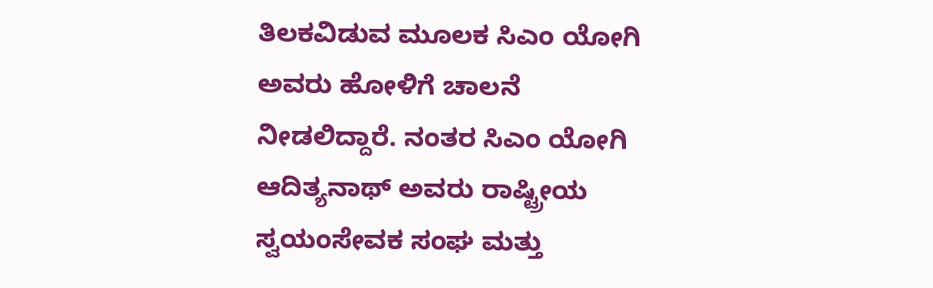ತಿಲಕವಿಡುವ ಮೂಲಕ ಸಿಎಂ ಯೋಗಿ ಅವರು ಹೋಳಿಗೆ ಚಾಲನೆ ನೀಡಲಿದ್ದಾರೆ. ನಂತರ ಸಿಎಂ ಯೋಗಿ ಆದಿತ್ಯನಾಥ್ ಅವರು ರಾಷ್ಟ್ರೀಯ ಸ್ವಯಂಸೇವಕ ಸಂಘ ಮತ್ತು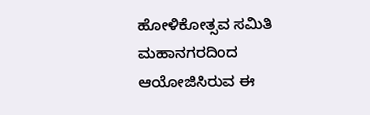ಹೋಳಿಕೋತ್ಸವ ಸಮಿತಿ ಮಹಾನಗರದಿಂದ ಆಯೋಜಿಸಿರುವ ಈ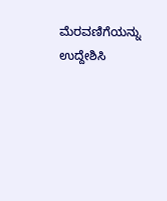ಮೆರವಣಿಗೆಯನ್ನು ಉದ್ದೇಶಿಸಿ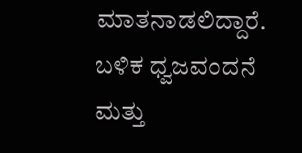ಮಾತನಾಡಲಿದ್ದಾರೆ. ಬಳಿಕ ಧ್ವಜವಂದನೆ ಮತ್ತು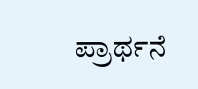ಪ್ರಾರ್ಥನೆ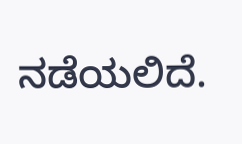ನಡೆಯಲಿದೆ.